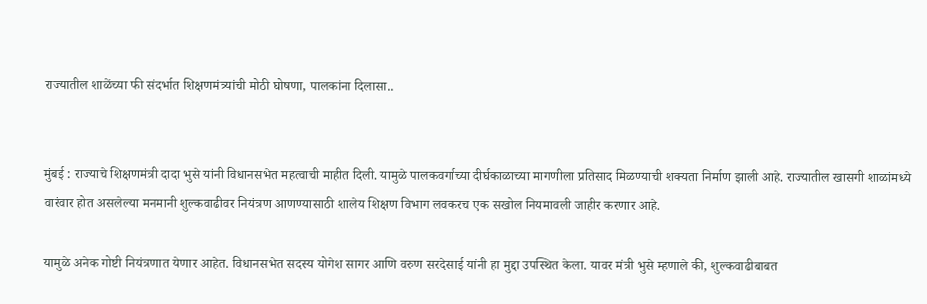राज्यातील शाळेंच्या फी संदर्भात शिक्षणमंत्र्यांची मोठी घोषणा, पालकांना दिलासा..


मुंबई : राज्याचे शिक्षणमंत्री दादा भुसे यांनी विधानसभेत महत्वाची माहीत दिली. यामुळे पालकवर्गाच्या दीर्घकाळाच्या मागणीला प्रतिसाद मिळण्याची शक्यता निर्माण झाली आहे. राज्यातील खासगी शाळांमध्ये वारंवार होत असलेल्या मनमानी शुल्कवाढीवर नियंत्रण आणण्यासाठी शालेय शिक्षण विभाग लवकरच एक सखोल नियमावली जाहीर करणार आहे.

यामुळे अनेक गोष्टी नियंत्रणात येणार आहेत. विधानसभेत सदस्य योगेश सागर आणि वरुण सरदेसाई यांनी हा मुद्दा उपस्थित केला. यावर मंत्री भुसे म्हणाले की, शुल्कवाढीबाबत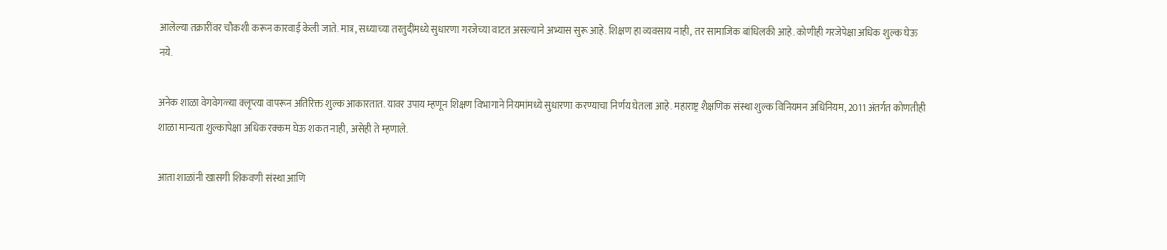आलेल्या तक्रारींवर चौकशी करून कारवाई केली जाते. मात्र, सध्याच्या तरतुदींमध्ये सुधारणा गरजेच्या वाटत असल्याने अभ्यास सुरू आहे. शिक्षण हा व्यवसाय नाही, तर सामाजिक बांधिलकी आहे. कोणीही गरजेपेक्षा अधिक शुल्क घेऊ नये.

अनेक शाळा वेगवेगळ्या क्लृप्त्या वापरून अतिरिक्त शुल्क आकारतात. यावर उपाय म्हणून शिक्षण विभागाने नियमांमध्ये सुधारणा करण्याचा निर्णय घेतला आहे. महाराष्ट्र शैक्षणिक संस्था शुल्क विनियमन अधिनियम, 2011 अंतर्गत कोणतीही शाळा मान्यता शुल्कापेक्षा अधिक रक्कम घेऊ शकत नाही, असेही ते म्हणाले.

आता शाळांनी खासगी शिकवणी संस्था आणि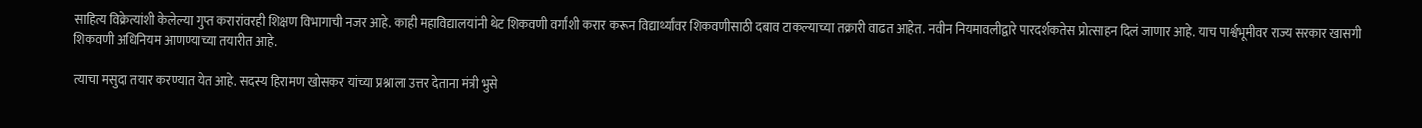साहित्य विक्रेत्यांशी केलेल्या गुप्त करारांवरही शिक्षण विभागाची नजर आहे. काही महाविद्यालयांनी थेट शिकवणी वर्गांशी करार करून विद्यार्थ्यांवर शिकवणीसाठी दबाव टाकल्याच्या तक्रारी वाढत आहेत. नवीन नियमावलीद्वारे पारदर्शकतेस प्रोत्साहन दिलं जाणार आहे. याच पार्श्वभूमीवर राज्य सरकार खासगी शिकवणी अधिनियम आणण्याच्या तयारीत आहे.

त्याचा मसुदा तयार करण्यात येत आहे. सदस्य हिरामण खोसकर यांच्या प्रश्नाला उत्तर देताना मंत्री भुसे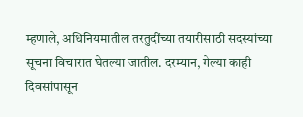म्हणाले, अधिनियमातील तरतुदींच्या तयारीसाठी सदस्यांच्या सूचना विचारात घेतल्या जातील. दरम्यान, गेल्या काही दिवसांपासून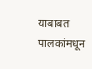याबाबत पालकांमधून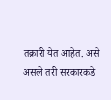तक्रारी येत आहेत. असे असले तरी सरकारकडे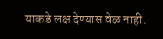याकडे लक्ष देण्यास वेळ नाही.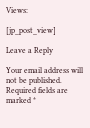Views:

[jp_post_view]

Leave a Reply

Your email address will not be published. Required fields are marked *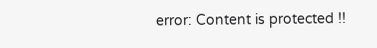error: Content is protected !!